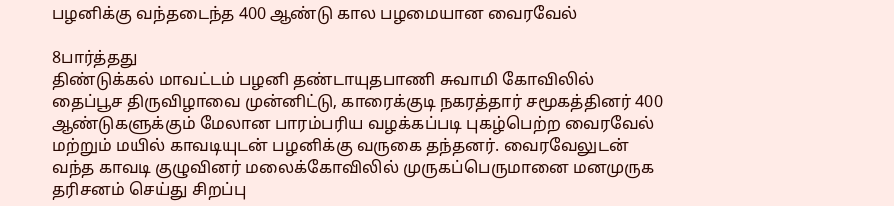பழனிக்கு வந்தடைந்த 400 ஆண்டு கால பழமையான வைரவேல்

8பார்த்தது
திண்டுக்கல் மாவட்டம் பழனி தண்டாயுதபாணி சுவாமி கோவிலில் தைப்பூச திருவிழாவை முன்னிட்டு, காரைக்குடி நகரத்தார் சமூகத்தினர் 400 ஆண்டுகளுக்கும் மேலான பாரம்பரிய வழக்கப்படி புகழ்பெற்ற வைரவேல் மற்றும் மயில் காவடியுடன் பழனிக்கு வருகை தந்தனர். வைரவேலுடன் வந்த காவடி குழுவினர் மலைக்கோவிலில் முருகப்பெருமானை மனமுருக தரிசனம் செய்து சிறப்பு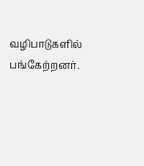வழிபாடுகளில் பங்கேற்றனர்.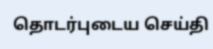தொடர்புடைய செய்தி